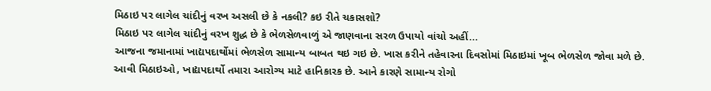મિઠાઇ પર લાગેલ ચાંદીનું વરખ અસલી છે કે નકલી? કઇ રીતે ચકાસશો?
મિઠાઇ પર લાગેલ ચાંદીનું વરખ શુદ્ધ છે કે ભેળસેળવાળું એ જાણવાના સરળ ઉપાયો વાંચો અહીં...
આજના જમાનામાં ખાદ્યપદાર્થોમાં ભેળસેળ સામાન્ય બાબત થઇ ગઇ છે. ખાસ કરીને તહેવારના દિવસોમાં મિઠાઇમાં ખૂબ ભેળસેળ જોવા મળે છે. આવી મિઠાઇઓ, ખાદ્યપદાર્થો તમારા આરોગ્ય માટે હાનિકારક છે. આને કારણે સામાન્ય રોગો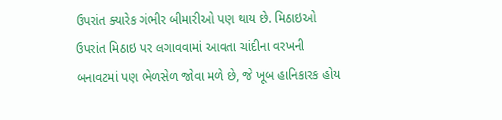ઉપરાંત ક્યારેક ગંભીર બીમારીઓ પણ થાય છે. મિઠાઇઓ ઉપરાંત મિઠાઇ પર લગાવવામાં આવતા ચાંદીના વરખની બનાવટમાં પણ ભેળસેળ જોવા મળે છે, જે ખૂબ હાનિકારક હોય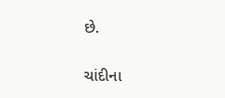છે.

ચાંદીના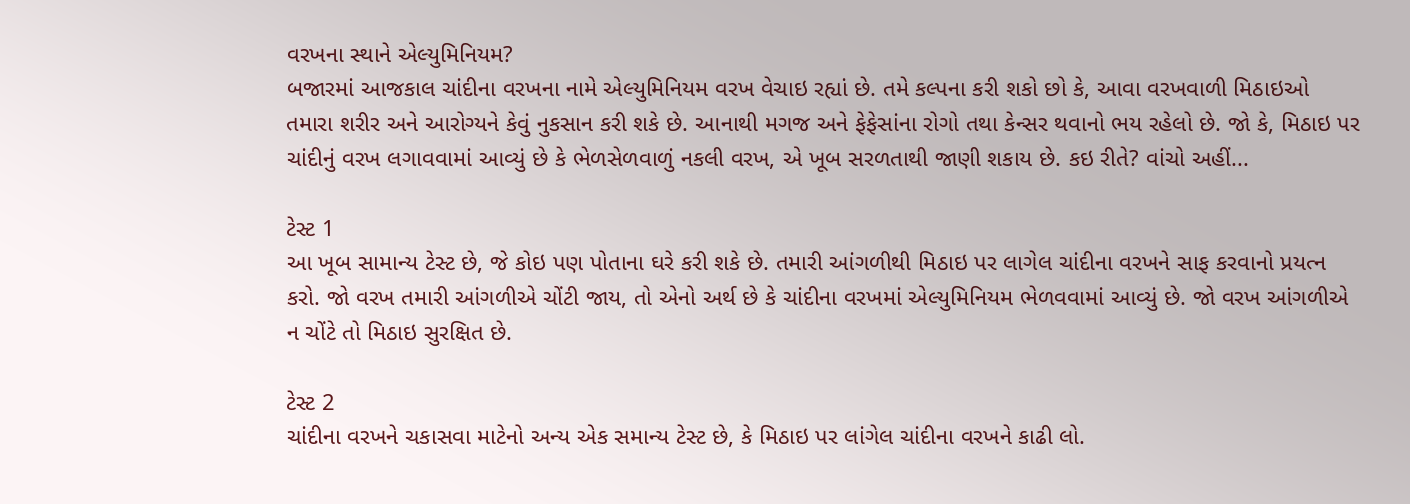વરખના સ્થાને એલ્યુમિનિયમ?
બજારમાં આજકાલ ચાંદીના વરખના નામે એલ્યુમિનિયમ વરખ વેચાઇ રહ્યાં છે. તમે કલ્પના કરી શકો છો કે, આવા વરખવાળી મિઠાઇઓ તમારા શરીર અને આરોગ્યને કેવું નુકસાન કરી શકે છે. આનાથી મગજ અને ફેફેસાંના રોગો તથા કેન્સર થવાનો ભય રહેલો છે. જો કે, મિઠાઇ પર ચાંદીનું વરખ લગાવવામાં આવ્યું છે કે ભેળસેળવાળું નકલી વરખ, એ ખૂબ સરળતાથી જાણી શકાય છે. કઇ રીતે? વાંચો અહીં...

ટેસ્ટ 1
આ ખૂબ સામાન્ય ટેસ્ટ છે, જે કોઇ પણ પોતાના ઘરે કરી શકે છે. તમારી આંગળીથી મિઠાઇ પર લાગેલ ચાંદીના વરખને સાફ કરવાનો પ્રયત્ન કરો. જો વરખ તમારી આંગળીએ ચોંટી જાય, તો એનો અર્થ છે કે ચાંદીના વરખમાં એલ્યુમિનિયમ ભેળવવામાં આવ્યું છે. જો વરખ આંગળીએ ન ચોંટે તો મિઠાઇ સુરક્ષિત છે.

ટેસ્ટ 2
ચાંદીના વરખને ચકાસવા માટેનો અન્ય એક સમાન્ય ટેસ્ટ છે, કે મિઠાઇ પર લાંગેલ ચાંદીના વરખને કાઢી લો.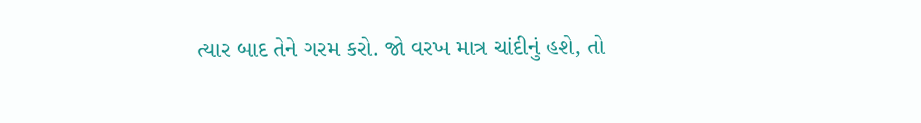ત્યાર બાદ તેને ગરમ કરો. જો વરખ માત્ર ચાંદીનું હશે, તો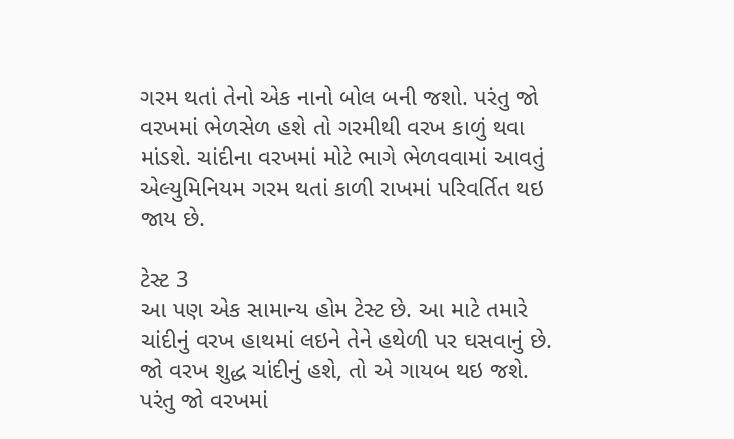ગરમ થતાં તેનો એક નાનો બોલ બની જશો. પરંતુ જો વરખમાં ભેળસેળ હશે તો ગરમીથી વરખ કાળું થવા માંડશે. ચાંદીના વરખમાં મોટે ભાગે ભેળવવામાં આવતું એલ્યુમિનિયમ ગરમ થતાં કાળી રાખમાં પરિવર્તિત થઇ જાય છે.

ટેસ્ટ 3
આ પણ એક સામાન્ય હોમ ટેસ્ટ છે. આ માટે તમારે ચાંદીનું વરખ હાથમાં લઇને તેને હથેળી પર ઘસવાનું છે. જો વરખ શુદ્ધ ચાંદીનું હશે, તો એ ગાયબ થઇ જશે. પરંતુ જો વરખમાં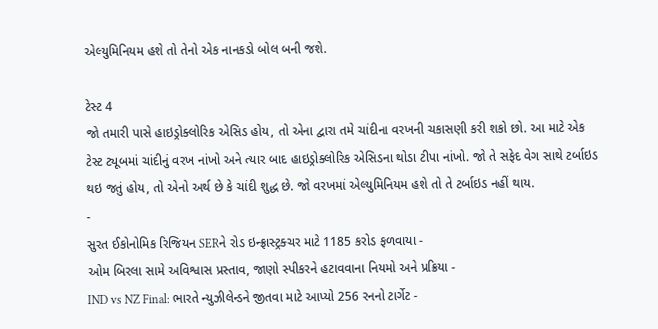એલ્યુમિનિયમ હશે તો તેનો એક નાનકડો બોલ બની જશે.

ટેસ્ટ 4
જો તમારી પાસે હાઇડ્રોક્લોરિક એસિડ હોય, તો એના દ્વારા તમે ચાંદીના વરખની ચકાસણી કરી શકો છો. આ માટે એક ટેસ્ટ ટ્યૂબમાં ચાંદીનું વરખ નાંખો અને ત્યાર બાદ હાઇડ્રોક્લોરિક એસિડના થોડા ટીપા નાંખો. જો તે સફેદ વેગ સાથે ટર્બાઇડ થઇ જતું હોય, તો એનો અર્થ છે કે ચાંદી શુદ્ધ છે. જો વરખમાં એલ્યુમિનિયમ હશે તો તે ટર્બાઇડ નહીં થાય.
-
સુરત ઈકોનોમિક રિજિયન SERને રોડ ઇન્ફ્રાસ્ટ્રક્ચર માટે 1185 કરોડ ફળવાયા -
ઓમ બિરલા સામે અવિશ્વાસ પ્રસ્તાવ, જાણો સ્પીકરને હટાવવાના નિયમો અને પ્રક્રિયા -
IND vs NZ Final: ભારતે ન્યુઝીલેન્ડને જીતવા માટે આપ્યો 256 રનનો ટાર્ગેટ -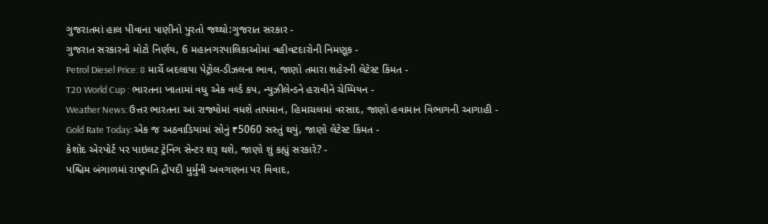ગુજરાતમાં હાલ પીવાના પાણીનો પુરતો જથ્થો:ગુજરાત સરકાર -
ગુજરાત સરકારનો મોટો નિર્ણય, 6 મહાનગરપાલિકાઓમાં વહીવટદારોની નિમણૂક -
Petrol Diesel Price: 8 માર્ચે બદલાયા પેટ્રોલ-ડીઝલના ભાવ, જાણો તમારા શહેરની લેટેસ્ટ કિંમત -
T20 World Cup : ભારતના ખાતામાં વધુ એક વર્લ્ડ કપ, ન્યુઝીલેન્ડને હરાવીને ચેમ્પિયન -
Weather News: ઉત્તર ભારતના આ રાજ્યોમાં વધશે તાપમાન, હિમાચલમાં વરસાદ, જાણો હવામાન વિભાગની આગાહી -
Gold Rate Today: એક જ અઠવાડિયામાં સોનું ₹5060 સસ્તું થયું, જાણો લેટેસ્ટ કિંમત -
કેશોદ એરપોર્ટ પર પાઇલટ ટ્રેનિંગ સેન્ટર શરૂ થશે, જાણો શું કહ્યું સરકારે? -
પશ્ચિમ બંગાળમાં રાષ્ટ્રપતિ દ્રૌપદી મુર્મુની અવગણના પર વિવાદ,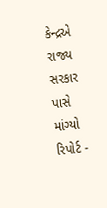કેન્દ્રએ રાજ્ય સરકાર પાસે માંગ્યો રિપોર્ટ -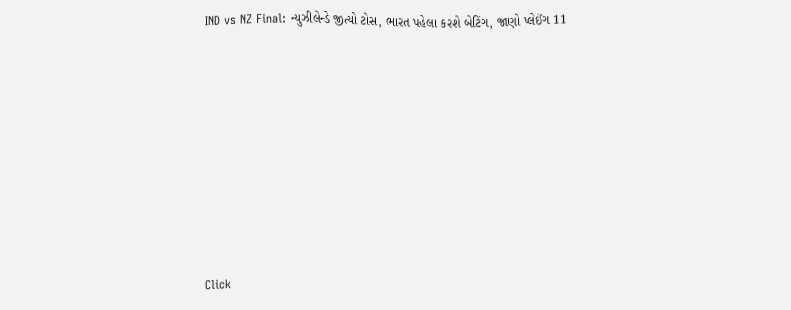IND vs NZ Final: ન્યુઝીલેન્ડે જીત્યો ટોસ, ભારત પહેલા કરશે બેટિંગ, જાણો પ્લેઈંગ 11









Click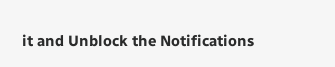it and Unblock the Notifications